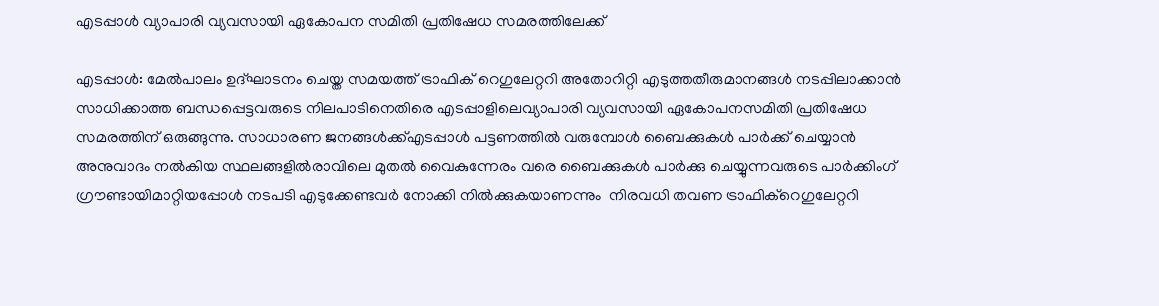എടപ്പാൾ വ്യാപാരി വ്യവസായി ഏകോപന സമിതി പ്രതിഷേധ സമരത്തിലേക്ക്

എടപ്പാൾ: മേൽപാലം ഉദ്ഘാടനം ചെയ്ത സമയത്ത് ട്രാഫിക് റെഗുലേറ്ററി അതോറിറ്റി എടുത്തതീരുമാനങ്ങൾ നടപ്പിലാക്കാൻ സാധിക്കാത്ത ബന്ധപ്പെട്ടവരുടെ നിലപാടിനെതിരെ എടപ്പാളിലെവ്യാപാരി വ്യവസായി ഏകോപനസമിതി പ്രതിഷേധ സമരത്തിന് ഒരുങ്ങുന്നു. സാധാരണ ജനങ്ങൾക്ക്എടപ്പാൾ പട്ടണത്തിൽ വരുമ്പോൾ ബൈക്കുകൾ പാർക്ക് ചെയ്യാൻ അനുവാദം നൽകിയ സ്ഥലങ്ങളിൽരാവിലെ മുതൽ വൈകുന്നേരം വരെ ബൈക്കുകൾ പാർക്കു ചെയ്യുന്നവരുടെ പാർക്കിംഗ് ഗ്രൗണ്ടായിമാറ്റിയപ്പോൾ നടപടി എടുക്കേണ്ടവർ നോക്കി നിൽക്കുകയാണന്നും  നിരവധി തവണ ട്രാഫിക്റെഗുലേറ്ററി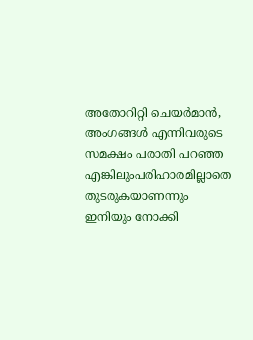അതോറിറ്റി ചെയർമാൻ, അംഗങ്ങൾ എന്നിവരുടെ സമക്ഷം പരാതി പറഞ്ഞ എങ്കിലുംപരിഹാരമില്ലാതെ തുടരുകയാണന്നും ഇനിയും നോക്കി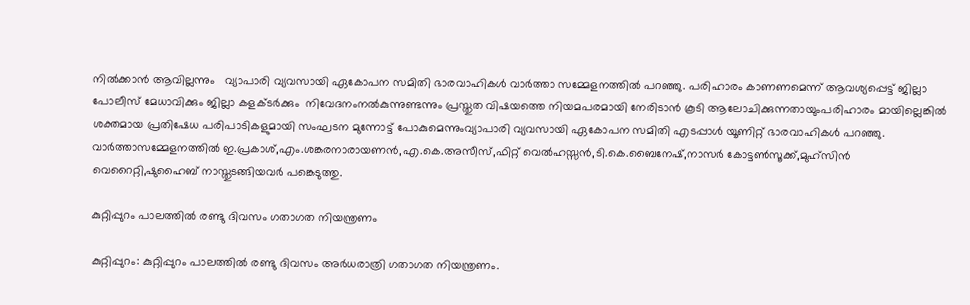നിൽക്കാൻ ആവില്ലന്നും   വ്യാപാരി വ്യവസായി ഏകോപന സമിതി ഭാരവാഹികൾ വാർത്താ സമ്മേളനത്തിൽ പറഞ്ഞു. പരിഹാരം കാണണമെന്ന് ആവശ്യപ്പെട്ട് ജില്ലാ പോലീസ് മേധാവിക്കും ജില്ലാ കളക്ടർക്കും  നിവേദനംനൽകുന്നുണ്ടന്നും പ്രസ്തുത വിഷയത്തെ നിയമപരമായി നേരിടാൻ കൂടി ആലോചിക്കുന്നതായുംപരിഹാരം മായില്ലെങ്കിൽ ശക്തമായ പ്രതിഷേധ പരിപാടികളുമായി സംഘടന മുന്നോട്ട് പോകുമെന്നുംവ്യാപാരി വ്യവസായി ഏകോപന സമിതി എടപ്പാൾ യൂണിറ്റ് ഭാരവാഹികൾ പറഞ്ഞു. വാർത്താസമ്മേളനത്തിൽ ഇ.പ്രകാശ്,എം.ശങ്കരനാരായണന്‍,എ.കെ.അസീസ്,ഫിറ്റ് വെല്‍ഹസ്സന്‍,ടി.കെ.ബൈനേഷ്,നാസര്‍ കോട്ടണ്‍സൂക്ക്,മുഹ്സിന്‍ വെറൈറ്റി,ഷുഹൈബ് നാസ്തുടങ്ങിയവർ പങ്കെടുത്തു.

കുറ്റിപ്പുറം പാലത്തിൽ രണ്ടു ദിവസം ഗതാഗത നിയന്ത്രണം

കുറ്റിപ്പുറം: കുറ്റിപ്പുറം പാലത്തിൽ രണ്ടു ദിവസം അർധരാത്രി ഗതാഗത നിയന്ത്രണം.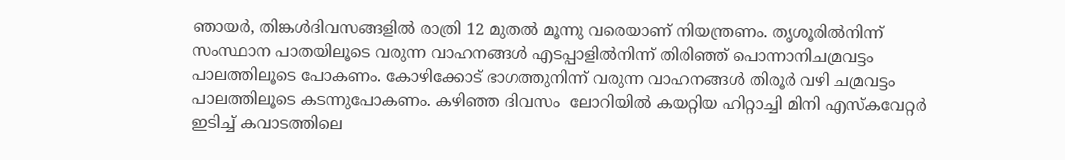ഞായർ, തിങ്കൾദിവസങ്ങളിൽ രാത്രി 12 മുതൽ മൂന്നു വരെയാണ് നിയന്ത്രണം. തൃശൂരിൽനിന്ന് സംസ്ഥാന പാതയിലൂടെ വരുന്ന വാഹനങ്ങൾ എടപ്പാളിൽനിന്ന് തിരിഞ്ഞ് പൊന്നാനിചമ്രവട്ടം പാലത്തിലൂടെ പോകണം. കോഴിക്കോട് ഭാഗത്തുനിന്ന് വരുന്ന വാഹനങ്ങൾ തിരൂർ വഴി ചമ്രവട്ടം പാലത്തിലൂടെ കടന്നുപോകണം. കഴിഞ്ഞ ദിവസം  ലോറിയിൽ കയറ്റിയ ഹിറ്റാച്ചി മിനി എസ്കവേറ്റർ ഇടിച്ച് കവാടത്തിലെ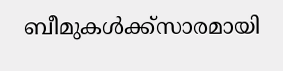ബീമുകൾക്ക്സാരമായി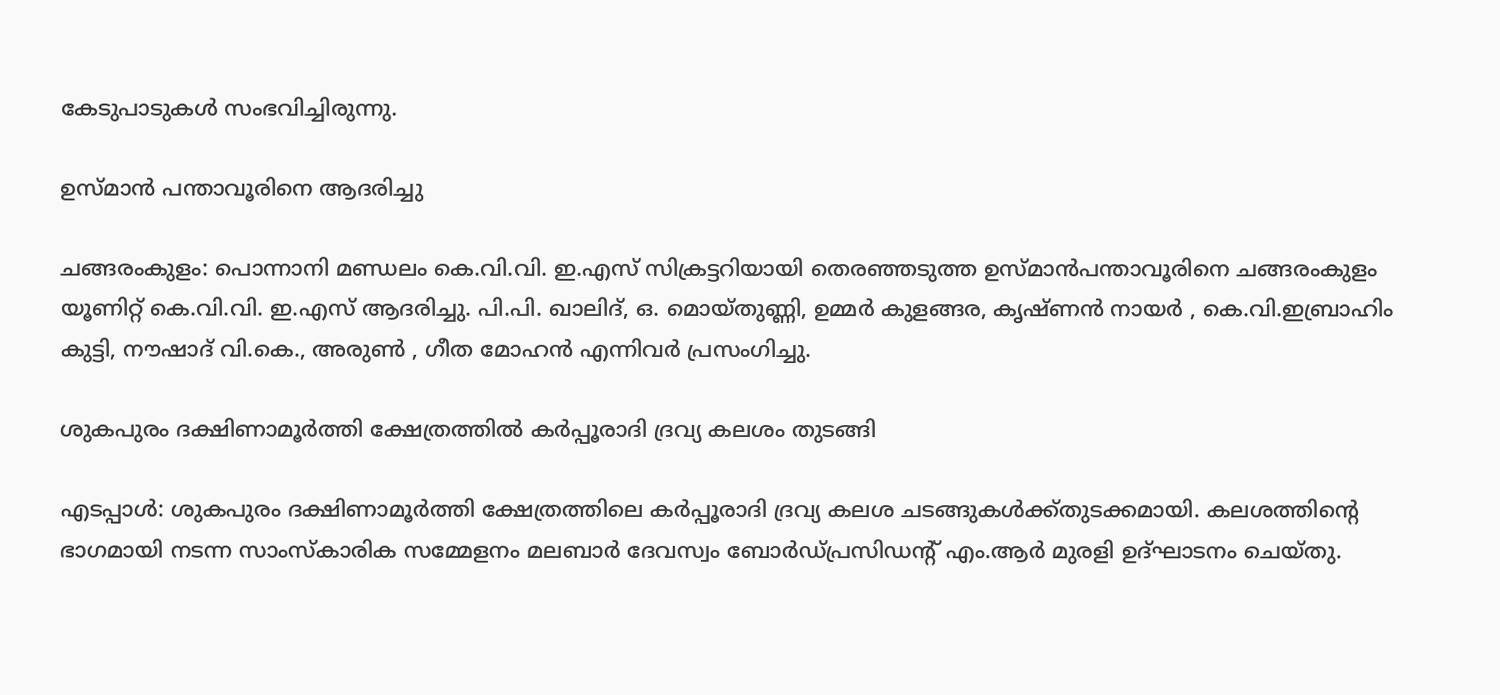കേടുപാടുകൾ സംഭവിച്ചിരുന്നു.

ഉസ്മാൻ പന്താവൂരിനെ ആദരിച്ചു

ചങ്ങരംകുളം: പൊന്നാനി മണ്ഡലം കെ.വി.വി. ഇ.എസ് സിക്രട്ടറിയായി തെരഞ്ഞടുത്ത ഉസ്മാൻപന്താവൂരിനെ ചങ്ങരംകുളം യൂണിറ്റ് കെ.വി.വി. ഇ.എസ് ആദരിച്ചു. പി.പി. ഖാലിദ്, ഒ. മൊയ്തുണ്ണി, ഉമ്മർ കുളങ്ങര, കൃഷ്ണൻ നായർ , കെ.വി.ഇബ്രാഹിം കുട്ടി, നൗഷാദ് വി.കെ., അരുൺ , ഗീത മോഹൻ എന്നിവർ പ്രസംഗിച്ചു.

ശുകപുരം ദക്ഷിണാമൂർത്തി ക്ഷേത്രത്തിൽ കർപ്പൂരാദി ദ്രവ്യ കലശം തുടങ്ങി

എടപ്പാൾ: ശുകപുരം ദക്ഷിണാമൂർത്തി ക്ഷേത്രത്തിലെ കർപ്പൂരാദി ദ്രവ്യ കലശ ചടങ്ങുകൾക്ക്തുടക്കമായി. കലശത്തിന്റെ ഭാഗമായി നടന്ന സാംസ്കാരിക സമ്മേളനം മലബാർ ദേവസ്വം ബോർഡ്പ്രസിഡന്റ് എം.ആർ മുരളി ഉദ്ഘാടനം ചെയ്തു.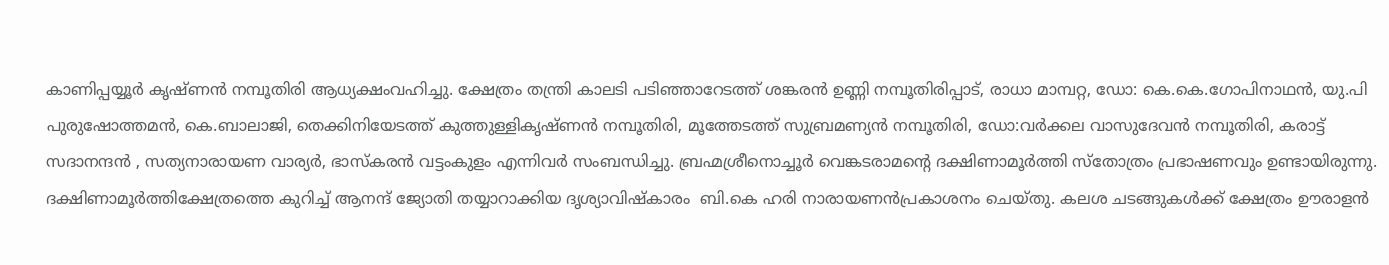കാണിപ്പയ്യൂർ കൃഷ്ണൻ നമ്പൂതിരി ആധ്യക്ഷംവഹിച്ചു. ക്ഷേത്രം തന്ത്രി കാലടി പടിഞ്ഞാറേടത്ത് ശങ്കരൻ ഉണ്ണി നമ്പൂതിരിപ്പാട്, രാധാ മാമ്പറ്റ, ഡോ: കെ.കെ.ഗോപിനാഥൻ, യു.പി പുരുഷോത്തമൻ, കെ.ബാലാജി, തെക്കിനിയേടത്ത് കുത്തുള്ളികൃഷ്ണൻ നമ്പൂതിരി, മൂത്തേടത്ത് സുബ്രമണ്യൻ നമ്പൂതിരി, ഡോ:വർക്കല വാസുദേവൻ നമ്പൂതിരി, കരാട്ട് സദാനന്ദൻ , സത്യനാരായണ വാര്യർ, ഭാസ്കരൻ വട്ടംകുളം എന്നിവർ സംബന്ധിച്ചു. ബ്രഹ്മശ്രീനൊച്ചൂർ വെങ്കടരാമന്റെ ദക്ഷിണാമൂർത്തി സ്തോത്രം പ്രഭാഷണവും ഉണ്ടായിരുന്നു. ദക്ഷിണാമൂർത്തിക്ഷേത്രത്തെ കുറിച്ച് ആനന്ദ് ജ്യോതി തയ്യാറാക്കിയ ദൃശ്യാവിഷ്കാരം  ബി.കെ ഹരി നാരായണൻപ്രകാശനം ചെയ്തു. കലശ ചടങ്ങുകൾക്ക് ക്ഷേത്രം ഊരാളൻ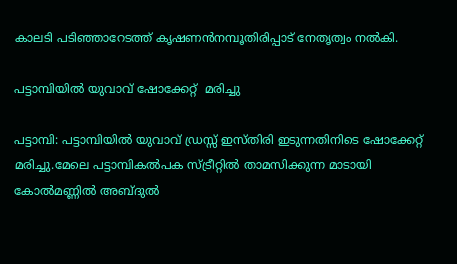കാലടി പടിഞ്ഞാറേടത്ത് കൃഷണൻനമ്പൂതിരിപ്പാട് നേതൃത്വം നൽകി.

പട്ടാമ്പിയിൽ യുവാവ് ഷോക്കേറ്റ്  മരിച്ചു

പട്ടാമ്പി: പട്ടാമ്പിയിൽ യുവാവ് ഡ്രസ്സ്‌ ഇസ്തിരി ഇടുന്നതിനിടെ ഷോക്കേറ്റ്  മരിച്ചു.മേലെ പട്ടാമ്പികൽപക സ്ട്രീറ്റിൽ താമസിക്കുന്ന മാടായി കോൽമണ്ണിൽ അബ്ദുൽ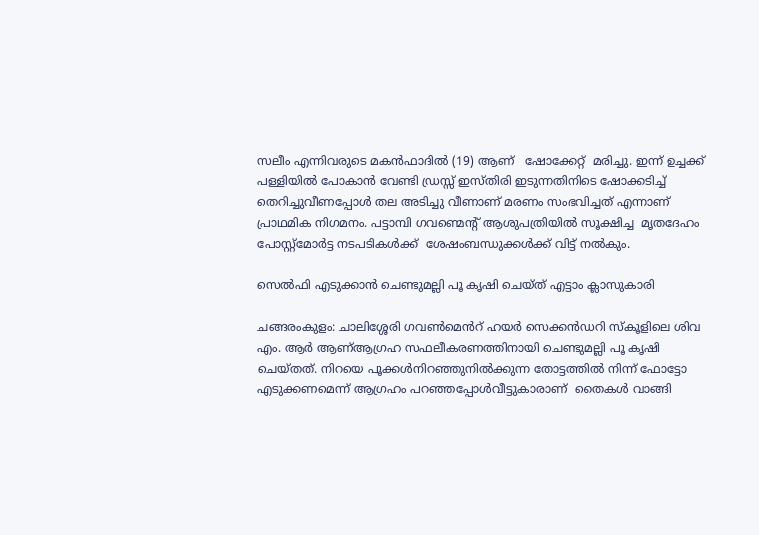സലീം എന്നിവരുടെ മകൻഫാദിൽ (19) ആണ്   ഷോക്കേറ്റ്  മരിച്ചു. ഇന്ന് ഉച്ചക്ക് പള്ളിയിൽ പോകാൻ വേണ്ടി ഡ്രസ്സ്‌ ഇസ്തിരി ഇടുന്നതിനിടെ ഷോക്കടിച്ച് തെറിച്ചുവീണപ്പോൾ തല അടിച്ചു വീണാണ് മരണം സംഭവിച്ചത് എന്നാണ് പ്രാഥമിക നിഗമനം. പട്ടാമ്പി ഗവണ്മെന്റ് ആശുപത്രിയിൽ സൂക്ഷിച്ച  മൃതദേഹം പോസ്റ്റ്മോർട്ട നടപടികൾക്ക്  ശേഷംബന്ധുക്കൾക്ക് വിട്ട് നൽകും.

സെൽഫി എടുക്കാൻ ചെണ്ടുമല്ലി പൂ കൃഷി ചെയ്ത് എട്ടാം ക്ലാസുകാരി

ചങ്ങരംകുളം: ചാലിശ്ശേരി ഗവൺമെൻറ് ഹയർ സെക്കൻഡറി സ്കൂളിലെ ശിവ എം. ആർ ആണ്ആഗ്രഹ സഫലീകരണത്തിനായി ചെണ്ടുമല്ലി പൂ കൃഷി ചെയ്തത്. നിറയെ പൂക്കൾനിറഞ്ഞുനിൽക്കുന്ന തോട്ടത്തിൽ നിന്ന് ഫോട്ടോ എടുക്കണമെന്ന് ആഗ്രഹം പറഞ്ഞപ്പോൾവീട്ടുകാരാണ്  തൈകൾ വാങ്ങി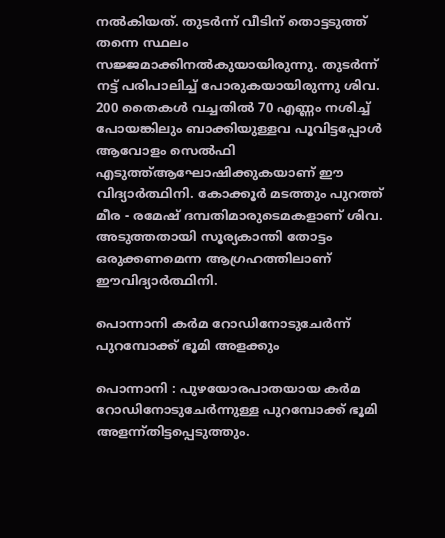നൽകിയത്. തുടർന്ന് വീടിന് തൊട്ടടുത്ത് തന്നെ സ്ഥലം സജ്ജമാക്കിനൽകുയായിരുന്നു. തുടർന്ന് നട്ട് പരിപാലിച്ച് പോരുകയായിരുന്നു ശിവ. 200 തൈകൾ വച്ചതിൽ 70 എണ്ണം നശിച്ച് പോയങ്കിലും ബാക്കിയുള്ളവ പൂവിട്ടപ്പോൾ ആവോളം സെൽഫി എടുത്ത്ആഘോഷിക്കുകയാണ് ഈ വിദ്യാർത്ഥിനി. കോക്കൂർ മടത്തും പുറത്ത് മീര - രമേഷ് ദമ്പതിമാരുടെമകളാണ് ശിവ. അടുത്തതായി സൂര്യകാന്തി തോട്ടം ഒരുക്കണമെന്ന ആഗ്രഹത്തിലാണ് ഈവിദ്യാർത്ഥിനി.

പൊന്നാനി കർമ റോഡിനോടുചേർന്ന് പുറമ്പോക്ക് ഭൂമി അളക്കും

പൊന്നാനി : പുഴയോരപാതയായ കർമ റോഡിനോടുചേർന്നുള്ള പുറമ്പോക്ക് ഭൂമി അളന്ന്തിട്ടപ്പെടുത്തും.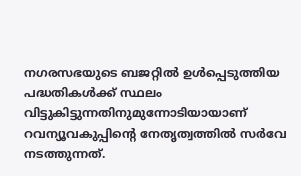നഗരസഭയുടെ ബജറ്റിൽ ഉൾപ്പെടുത്തിയ പദ്ധതികൾക്ക് സ്ഥലം വിട്ടുകിട്ടുന്നതിനുമുന്നോടിയായാണ് റവന്യൂവകുപ്പിന്റെ നേതൃത്വത്തിൽ സർവേ നടത്തുന്നത്.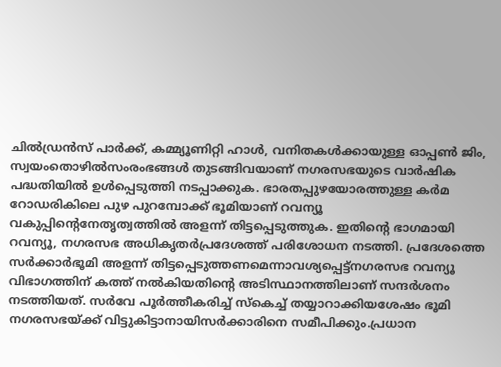ചിൽഡ്രൻസ് പാർക്ക്, കമ്മ്യൂണിറ്റി ഹാൾ, വനിതകൾക്കായുള്ള ഓപ്പൺ ജിം, സ്വയംതൊഴിൽസംരംഭങ്ങൾ തുടങ്ങിവയാണ് നഗരസഭയുടെ വാർഷിക പദ്ധതിയിൽ ഉൾപ്പെടുത്തി നടപ്പാക്കുക. ഭാരതപ്പുഴയോരത്തുള്ള കർമ റോഡരികിലെ പുഴ പുറമ്പോക്ക് ഭൂമിയാണ് റവന്യൂ വകുപ്പിന്റെനേതൃത്വത്തിൽ അളന്ന് തിട്ടപ്പെടുത്തുക. ഇതിന്റെ ഭാഗമായി റവന്യൂ, നഗരസഭ അധികൃതർപ്രദേശത്ത് പരിശോധന നടത്തി. പ്രദേശത്തെ സർക്കാർഭൂമി അളന്ന് തിട്ടപ്പെടുത്തണമെന്നാവശ്യപ്പെട്ട്നഗരസഭ റവന്യൂ വിഭാഗത്തിന് കത്ത് നൽകിയതിന്റെ അടിസ്ഥാനത്തിലാണ് സന്ദർശനം നടത്തിയത്. സർവേ പൂർത്തീകരിച്ച് സ്കെച്ച് തയ്യാറാക്കിയശേഷം ഭൂമി നഗരസഭയ്ക്ക് വിട്ടുകിട്ടാനായിസർക്കാരിനെ സമീപിക്കും.പ്രധാന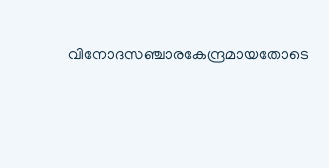വിനോദസഞ്ചാരകേന്ദ്രമായതോടെ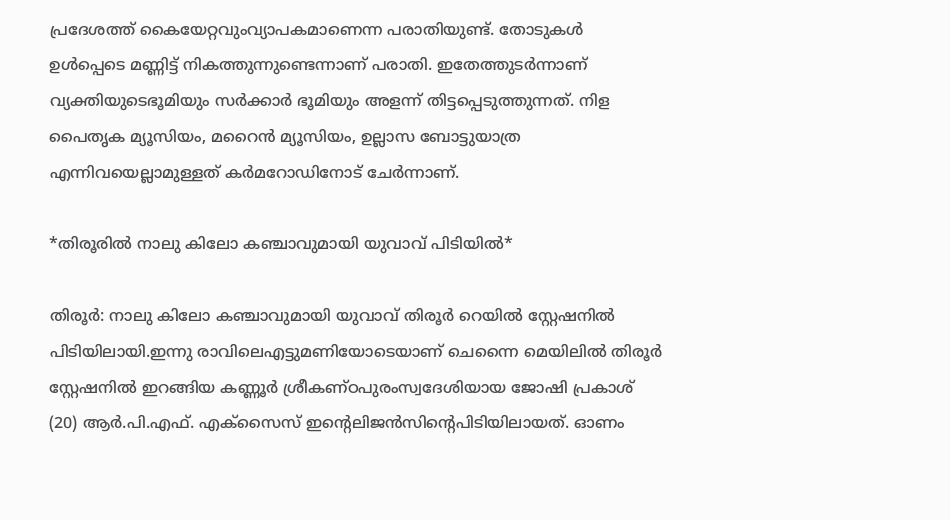പ്രദേശത്ത് കൈയേറ്റവുംവ്യാപകമാണെന്ന പരാതിയുണ്ട്. തോടുകൾ ഉൾപ്പെടെ മണ്ണിട്ട് നികത്തുന്നുണ്ടെന്നാണ് പരാതി. ഇതേത്തുടർന്നാണ് വ്യക്തിയുടെഭൂമിയും സർക്കാർ ഭൂമിയും അളന്ന് തിട്ടപ്പെടുത്തുന്നത്. നിള പൈതൃക മ്യൂസിയം, മറൈൻ മ്യൂസിയം, ഉല്ലാസ ബോട്ടുയാത്ര എന്നിവയെല്ലാമുള്ളത് കർമറോഡിനോട് ചേർന്നാണ്.

*തിരൂരിൽ നാലു കിലോ കഞ്ചാവുമായി യുവാവ് പിടിയിൽ*

തിരൂർ: നാലു കിലോ കഞ്ചാവുമായി യുവാവ് തിരൂര്‍ റെയില്‍ സ്റ്റേഷനില്‍ പിടിയിലായി.ഇന്നു രാവിലെഎട്ടുമണിയോടെയാണ് ചെന്നൈ മെയിലില്‍ തിരൂര്‍ സ്റ്റേഷനില്‍ ഇറങ്ങിയ കണ്ണൂര്‍ ശ്രീകണ്ഠപുരംസ്വദേശിയായ ജോഷി പ്രകാശ് (20) ആര്‍.പി.എഫ്. എക്‌സൈസ് ഇന്റെലിജന്‍സിന്റെപിടിയിലായത്. ഓണം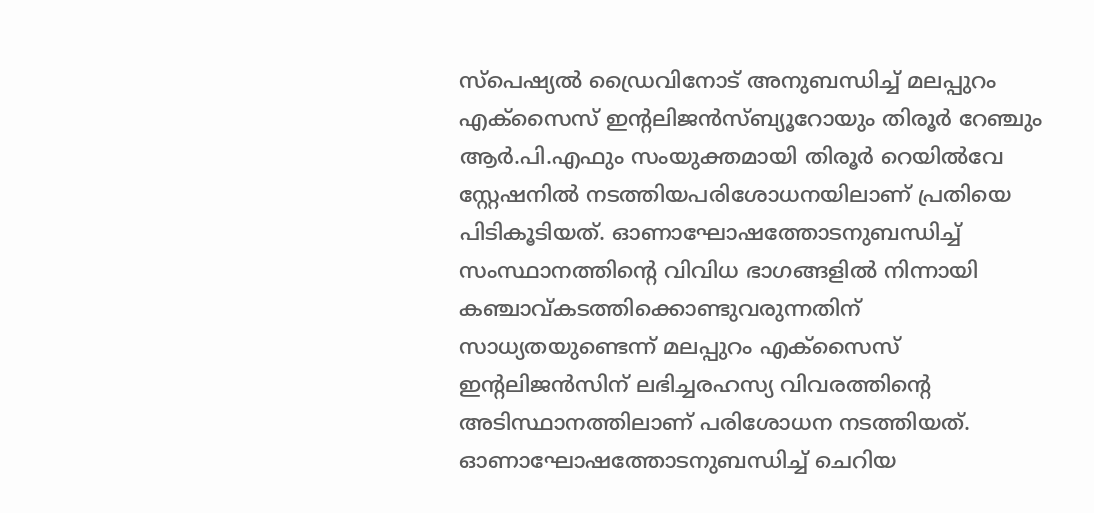സ്‌പെഷ്യല്‍ ഡ്രൈവിനോട് അനുബന്ധിച്ച് മലപ്പുറം എക്‌സൈസ് ഇന്റലിജന്‍സ്ബ്യൂറോയും തിരൂര്‍ റേഞ്ചും ആര്‍.പി.എഫും സംയുക്തമായി തിരൂര്‍ റെയില്‍വേ സ്റ്റേഷനില്‍ നടത്തിയപരിശോധനയിലാണ് പ്രതിയെ പിടികൂടിയത്. ഓണാഘോഷത്തോടനുബന്ധിച്ച് സംസ്ഥാനത്തിന്റെ വിവിധ ഭാഗങ്ങളില്‍ നിന്നായി കഞ്ചാവ്കടത്തിക്കൊണ്ടുവരുന്നതിന് സാധ്യതയുണ്ടെന്ന് മലപ്പുറം എക്‌സൈസ് ഇന്റലിജന്‍സിന് ലഭിച്ചരഹസ്യ വിവരത്തിന്റെ അടിസ്ഥാനത്തിലാണ് പരിശോധന നടത്തിയത്. ഓണാഘോഷത്തോടനുബന്ധിച്ച് ചെറിയ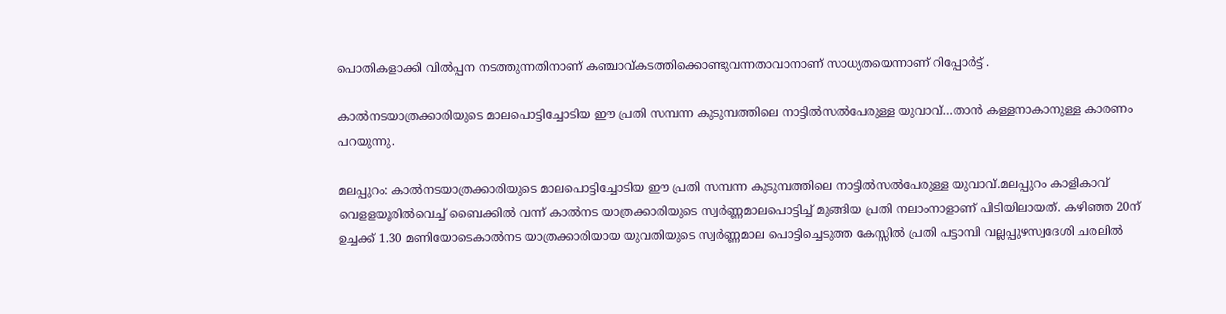പൊതികളാക്കി വില്‍പ്പന നടത്തുന്നതിനാണ് കഞ്ചാവ്കടത്തിക്കൊണ്ടുവന്നതാവാനാണ് സാധ്യതയെന്നാണ് റിപ്പോർട്ട് .

കാല്‍നടയാത്രക്കാരിയുടെ മാലപൊട്ടിച്ചോടിയ ഈ പ്രതി സമ്പന്ന കുടുമ്പത്തിലെ നാട്ടില്‍സല്‍പേരുള്ള യുവാവ്…താന്‍ കള്ളനാകാനുള്ള കാരണം പറയുന്നു.

മലപ്പുറം: കാല്‍നടയാത്രക്കാരിയുടെ മാലപൊട്ടിച്ചോടിയ ഈ പ്രതി സമ്പന്ന കുടുമ്പത്തിലെ നാട്ടില്‍സല്‍പേരുള്ള യുവാവ്.മലപ്പുറം കാളികാവ് വെളളയൂരില്‍വെച്ച് ബൈക്കില്‍ വന്ന് കാല്‍നട യാത്രക്കാരിയുടെ സ്വര്‍ണ്ണമാലപൊട്ടിച്ച് മുങ്ങിയ പ്രതി നലാംനാളാണ് പിടിയിലായത്. കഴിഞ്ഞ 20ന് ഉച്ചക്ക് 1.30 മണിയോടെകാല്‍നട യാത്രക്കാരിയായ യുവതിയുടെ സ്വര്‍ണ്ണമാല പൊട്ടിച്ചെടുത്ത കേസ്സില്‍ പ്രതി പട്ടാമ്പി വല്ലപ്പുഴസ്വദേശി ചരലില്‍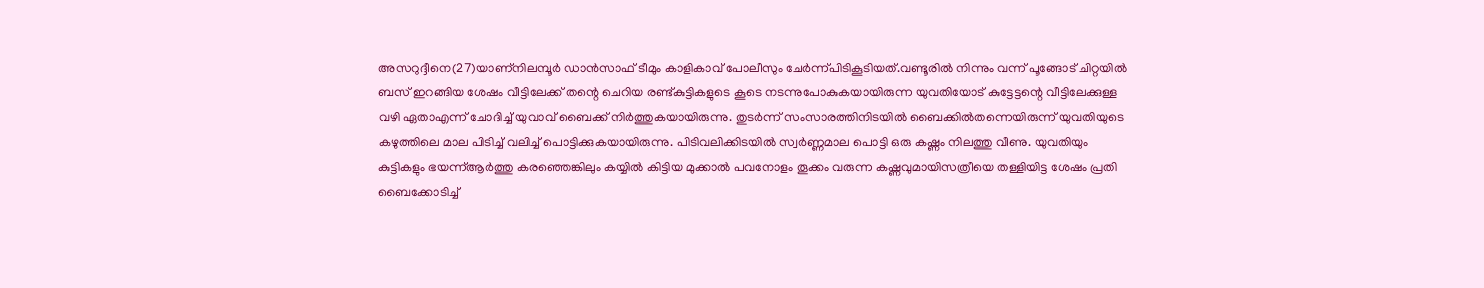അസറുദ്ദീനെ(27)യാണ്‌നിലമ്പൂര്‍ ഡാന്‍സാഫ് ടീമും കാളികാവ് പോലീസും ചേര്‍ന്ന്പിടികൂടിയത്.വണ്ടൂരില്‍ നിന്നും വന്ന് പൂങ്ങോട് ചിറ്റയില്‍ ബസ് ഇറങ്ങിയ ശേഷം വീട്ടിലേക്ക് തന്റെ ചെറിയ രണ്ട്കുട്ടികളുടെ കൂടെ നടന്നുപോകുകയായിരുന്ന യുവതിയോട് കുട്ടേട്ടന്റെ വീട്ടിലേക്കുള്ള വഴി ഏതാഎന്ന് ചോദിച്ച് യുവാവ് ബൈക്ക് നിര്‍ത്തുകയായിരുന്നു. തുടര്‍ന്ന് സംസാരത്തിനിടയില്‍ ബൈക്കില്‍തന്നെയിരുന്ന് യുവതിയുടെ കഴുത്തിലെ മാല പിടിച്ച് വലിച്ച് പൊട്ടിക്കുകയായിരുന്നു. പിടിവലിക്കിടയില്‍ സ്വര്‍ണ്ണമാല പൊട്ടി ഒരു കഷ്ണം നിലത്തു വീണു. യുവതിയും കുട്ടികളും ഭയന്ന്ആര്‍ത്തു കരഞ്ഞെങ്കിലും കയ്യില്‍ കിട്ടിയ മുക്കാല്‍ പവനോളം തൂക്കം വരുന്ന കഷ്ണവുമായിസത്രീയെ തള്ളിയിട്ട ശേഷം പ്രതി ബൈക്കോടിച്ച്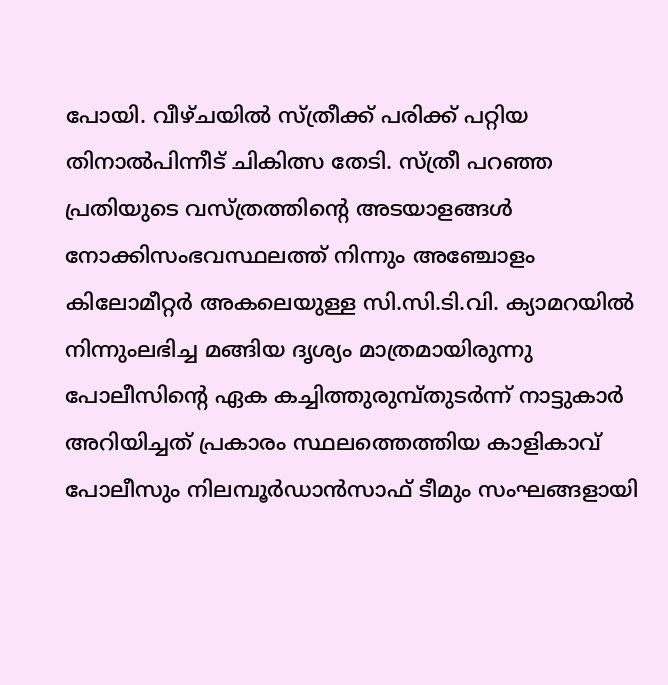പോയി. വീഴ്ചയില്‍ സ്ത്രീക്ക് പരിക്ക് പറ്റിയ തിനാല്‍പിന്നീട് ചികിത്സ തേടി. സ്ത്രീ പറഞ്ഞ പ്രതിയുടെ വസ്ത്രത്തിന്റെ അടയാളങ്ങള്‍ നോക്കിസംഭവസ്ഥലത്ത് നിന്നും അഞ്ചോളം കിലോമീറ്റര്‍ അകലെയുള്ള സി.സി.ടി.വി. ക്യാമറയില്‍ നിന്നുംലഭിച്ച മങ്ങിയ ദൃശ്യം മാത്രമായിരുന്നു പോലീസിന്റെ ഏക കച്ചിത്തുരുമ്പ്തുടര്‍ന്ന് നാട്ടുകാര്‍ അറിയിച്ചത് പ്രകാരം സ്ഥലത്തെത്തിയ കാളികാവ് പോലീസും നിലമ്പൂര്‍ഡാന്‍സാഫ് ടീമും സംഘങ്ങളായി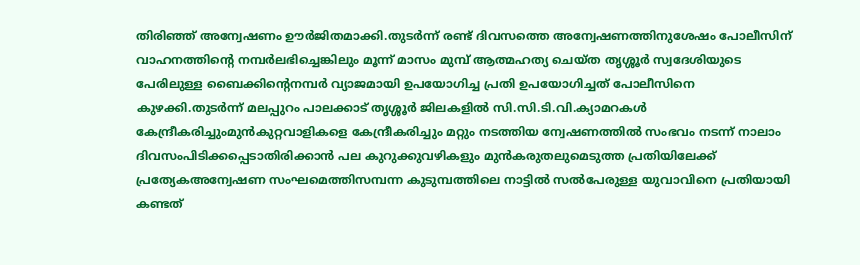തിരിഞ്ഞ് അന്വേഷണം ഊര്‍ജിതമാക്കി.തുടര്‍ന്ന് രണ്ട് ദിവസത്തെ അന്വേഷണത്തിനുശേഷം പോലീസിന് വാഹനത്തിന്റെ നമ്പര്‍ലഭിച്ചെങ്കിലും മൂന്ന് മാസം മുമ്പ് ആത്മഹത്യ ചെയ്ത തൃശ്ശൂര്‍ സ്വദേശിയുടെ പേരിലുള്ള ബൈക്കിന്റെനമ്പര്‍ വ്യാജമായി ഉപയോഗിച്ച പ്രതി ഉപയോഗിച്ചത് പോലീസിനെ കുഴക്കി.തുടര്‍ന്ന് മലപ്പുറം പാലക്കാട് തൃശ്ശൂര്‍ ജിലകളില്‍ സി.സി.ടി.വി.ക്യാമറകള്‍ കേന്ദ്രീകരിച്ചുംമുന്‍കുറ്റവാളികളെ കേന്ദ്രീകരിച്ചും മറ്റും നടത്തിയ ന്വേഷണത്തില്‍ സംഭവം നടന്ന് നാലാം ദിവസംപിടിക്കപ്പെടാതിരിക്കാന്‍ പല കുറുക്കുവഴികളും മുന്‍കരുതലുമെടുത്ത പ്രതിയിലേക്ക് പ്രത്യേകഅന്വേഷണ സംഘമെത്തിസമ്പന്ന കുടുമ്പത്തിലെ നാട്ടില്‍ സല്‍പേരുള്ള യുവാവിനെ പ്രതിയായി കണ്ടത്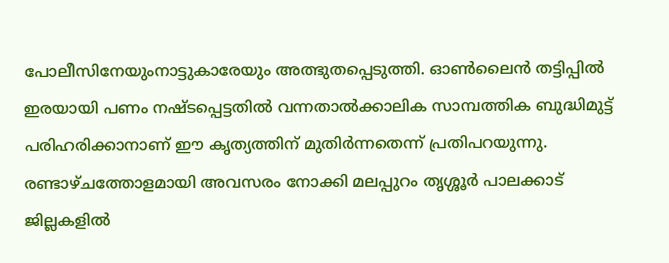പോലീസിനേയുംനാട്ടുകാരേയും അത്ഭുതപ്പെടുത്തി. ഓണ്‍ലൈന്‍ തട്ടിപ്പില്‍ ഇരയായി പണം നഷ്ടപ്പെട്ടതില്‍ വന്നതാല്‍ക്കാലിക സാമ്പത്തിക ബുദ്ധിമുട്ട് പരിഹരിക്കാനാണ് ഈ കൃത്യത്തിന് മുതിര്‍ന്നതെന്ന് പ്രതിപറയുന്നു. രണ്ടാഴ്ചത്തോളമായി അവസരം നോക്കി മലപ്പുറം തൃശ്ശൂര്‍ പാലക്കാട് ജില്ലകളില്‍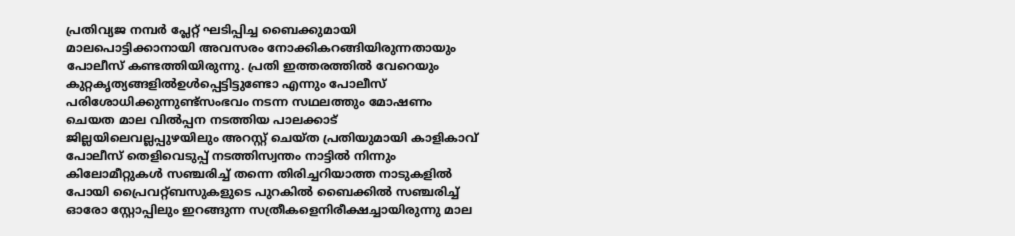പ്രതിവ്യജ നമ്പര്‍ പ്ലേറ്റ് ഘടിപ്പിച്ച ബൈക്കുമായി മാലപൊട്ടിക്കാനായി അവസരം നോക്കികറങ്ങിയിരുന്നതായും പോലീസ് കണ്ടത്തിയിരുന്നു. പ്രതി ഇത്തരത്തില്‍ വേറെയും കുറ്റകൃത്യങ്ങളില്‍ഉള്‍പ്പെട്ടിട്ടുണ്ടോ എന്നും പോലീസ് പരിശോധിക്കുന്നുണ്ട്സംഭവം നടന്ന സഥലത്തും മോഷണം ചെയത മാല വില്‍പ്പന നടത്തിയ പാലക്കാട് ജില്ലയിലെവല്ലപ്പുഴയിലും അറസ്റ്റ് ചെയ്ത പ്രതിയുമായി കാളികാവ് പോലീസ് തെളിവെടുപ്പ് നടത്തിസ്വന്തം നാട്ടില്‍ നിന്നും കിലോമീറ്റുകള്‍ സഞ്ചരിച്ച് തന്നെ തിരിച്ചറിയാത്ത നാടുകളില്‍ പോയി പ്രൈവറ്റ്ബസുകളുടെ പുറകില്‍ ബൈക്കില്‍ സഞ്ചരിച്ച് ഓരോ സ്റ്റോപ്പിലും ഇറങ്ങുന്ന സത്രീകളെനിരീക്ഷച്ചായിരുന്നു മാല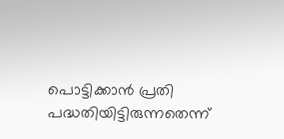പൊട്ടിക്കാന്‍ പ്രതി പദ്ധതിയിട്ടിരുന്നതെന്ന്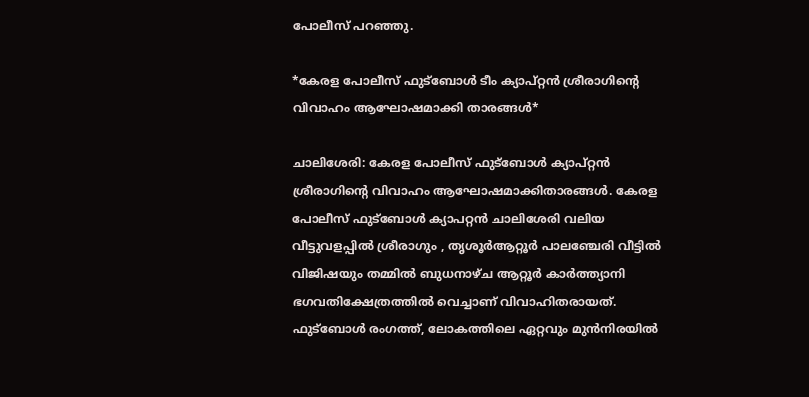പോലീസ് പറഞ്ഞു.

*കേരള പോലീസ് ഫുട്‌ബോള്‍ ടീം ക്യാപ്റ്റന്‍ ശ്രീരാഗിന്റെ വിവാഹം ആഘോഷമാക്കി താരങ്ങള്‍*

ചാലിശേരി: കേരള പോലീസ് ഫുട്‌ബോള്‍ ക്യാപ്റ്റന്‍ ശ്രീരാഗിന്റെ വിവാഹം ആഘോഷമാക്കിതാരങ്ങള്‍. കേരള പോലീസ് ഫുട്‌ബോള്‍ ക്യാപറ്റന്‍ ചാലിശേരി വലിയ വീട്ടുവളപ്പില്‍ ശ്രീരാഗും , തൃശൂര്‍ആറ്റൂര്‍ പാലഞ്ചേരി വീട്ടില്‍ വിജിഷയും തമ്മില്‍ ബുധനാഴ്ച ആറ്റൂര്‍ കാര്‍ത്ത്യാനി ഭഗവതിക്ഷേത്രത്തില്‍ വെച്ചാണ് വിവാഹിതരായത്. ഫുട്‌ബോള്‍ രംഗത്ത്, ലോകത്തിലെ ഏറ്റവും മുന്‍നിരയില്‍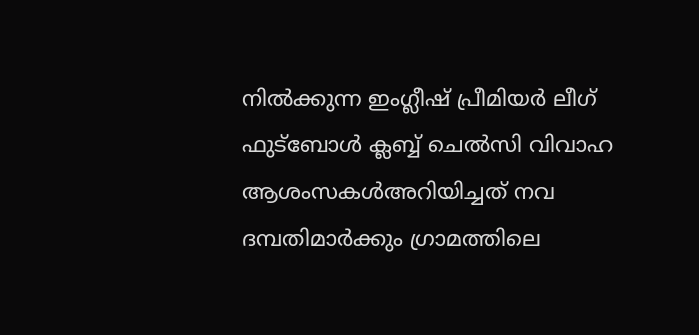നില്‍ക്കുന്ന ഇംഗ്ലീഷ് പ്രീമിയര്‍ ലീഗ് ഫുട്‌ബോള്‍ ക്ലബ്ബ് ചെല്‍സി വിവാഹ ആശംസകള്‍അറിയിച്ചത് നവ ദമ്പതിമാര്‍ക്കും ഗ്രാമത്തിലെ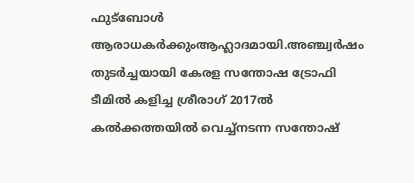ഫുട്‌ബോള്‍ ആരാധകര്‍ക്കുംആഹ്ലാദമായി.അഞ്ച്വര്‍ഷം തുടര്‍ച്ചയായി കേരള സന്തോഷ ട്രോഫി ടീമില്‍ കളിച്ച ശ്രീരാഗ് 2017ല്‍ കല്‍ക്കത്തയില്‍ വെച്ച്നടന്ന സന്തോഷ്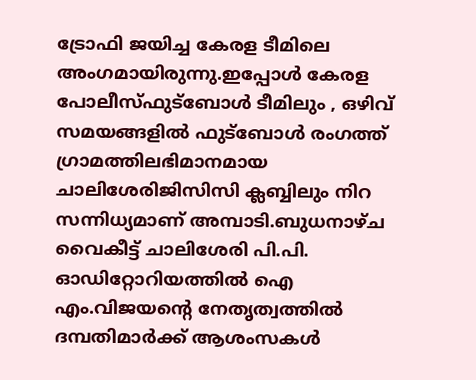ട്രോഫി ജയിച്ച കേരള ടീമിലെ അംഗമായിരുന്നു.ഇപ്പോള്‍ കേരള പോലീസ്ഫുട്‌ബോള്‍ ടീമിലും , ഒഴിവ് സമയങ്ങളില്‍ ഫുട്‌ബോള്‍ രംഗത്ത് ഗ്രാമത്തിലഭിമാനമായ ചാലിശേരിജിസിസി ക്ലബ്ബിലും നിറ സന്നിധ്യമാണ് അമ്പാടി.ബുധനാഴ്ച വൈകീട്ട് ചാലിശേരി പി.പി. ഓഡിറ്റോറിയത്തില്‍ ഐ എം.വിജയന്റെ നേതൃത്വത്തില്‍ ദമ്പതിമാര്‍ക്ക് ആശംസകള്‍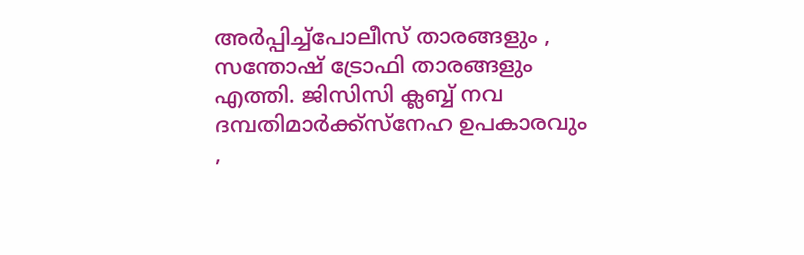അര്‍പ്പിച്ച്പോലീസ് താരങ്ങളും , സന്തോഷ് ട്രോഫി താരങ്ങളും എത്തി. ജിസിസി ക്ലബ്ബ് നവ ദമ്പതിമാര്‍ക്ക്സ്‌നേഹ ഉപകാരവും ,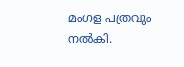മംഗള പത്രവും നല്‍കി.